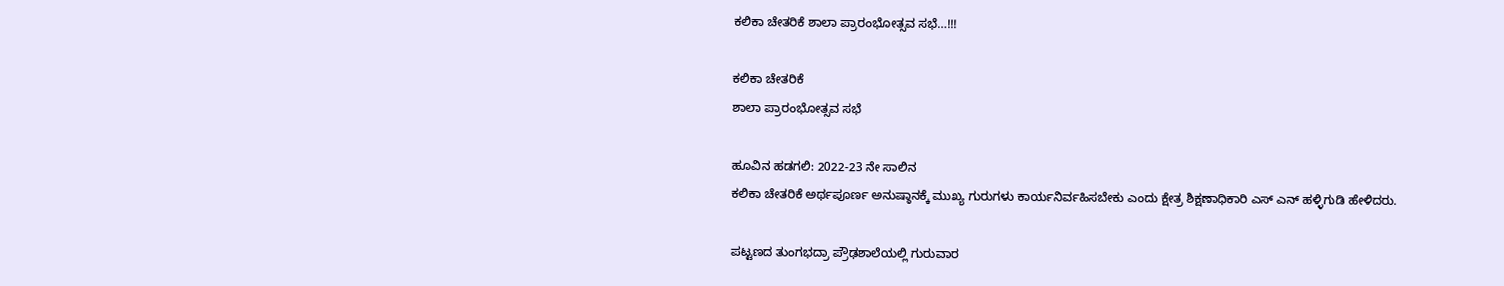ಕಲಿಕಾ ಚೇತರಿಕೆ ಶಾಲಾ ಪ್ರಾರಂಭೋತ್ಸವ ಸಭೆ…!!!

ಕಲಿಕಾ ಚೇತರಿಕೆ
ಶಾಲಾ ಪ್ರಾರಂಭೋತ್ಸವ ಸಭೆ

ಹೂವಿನ ಹಡಗಲಿ: 2022-23 ನೇ ಸಾಲಿನ
ಕಲಿಕಾ ಚೇತರಿಕೆ ಅರ್ಥಪೂರ್ಣ ಅನುಷ್ಠಾನಕ್ಕೆ ಮುಖ್ಯ ಗುರುಗಳು ಕಾರ್ಯನಿರ್ವಹಿಸಬೇಕು ಎಂದು ಕ್ಷೇತ್ರ ಶಿಕ್ಷಣಾಧಿಕಾರಿ ಎಸ್ ಎನ್ ಹಳ್ಳಿಗುಡಿ ಹೇಳಿದರು.

ಪಟ್ಟಣದ ತುಂಗಭದ್ರಾ ಪ್ರೌಢಶಾಲೆಯಲ್ಲಿ ಗುರುವಾರ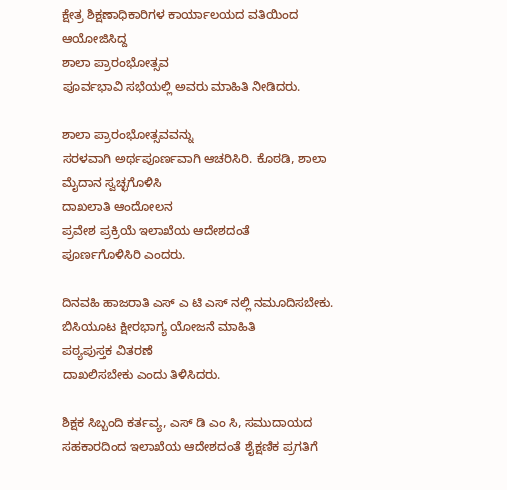ಕ್ಷೇತ್ರ ಶಿಕ್ಷಣಾಧಿಕಾರಿಗಳ ಕಾರ್ಯಾಲಯದ ವತಿಯಿಂದ ಆಯೋಜಿಸಿದ್ದ
ಶಾಲಾ ಪ್ರಾರಂಭೋತ್ಸವ
ಪೂರ್ವಭಾವಿ ಸಭೆಯಲ್ಲಿ ಅವರು ಮಾಹಿತಿ ನೀಡಿದರು.

ಶಾಲಾ ಪ್ರಾರಂಭೋತ್ಸವವನ್ನು
ಸರಳವಾಗಿ ಅರ್ಥಪೂರ್ಣವಾಗಿ ಆಚರಿಸಿರಿ. ಕೊಠಡಿ, ಶಾಲಾ ಮೈದಾನ ಸ್ವಚ್ಛಗೊಳಿಸಿ
ದಾಖಲಾತಿ ಆಂದೋಲನ
ಪ್ರವೇಶ ಪ್ರಕ್ರಿಯೆ ಇಲಾಖೆಯ ಆದೇಶದಂತೆ
ಪೂರ್ಣಗೊಳಿಸಿರಿ ಎಂದರು.

ದಿನವಹಿ ಹಾಜರಾತಿ ಎಸ್ ಎ ಟಿ ಎಸ್ ನಲ್ಲಿ ನಮೂದಿಸಬೇಕು.
ಬಿಸಿಯೂಟ ಕ್ಷೀರಭಾಗ್ಯ ಯೋಜನೆ ಮಾಹಿತಿ
ಪಠ್ಯಪುಸ್ತಕ ವಿತರಣೆ
ದಾಖಲಿಸಬೇಕು ಎಂದು ತಿಳಿಸಿದರು.

ಶಿಕ್ಷಕ ಸಿಬ್ಬಂದಿ ಕರ್ತವ್ಯ, ಎಸ್ ಡಿ ಎಂ ಸಿ, ಸಮುದಾಯದ ಸಹಕಾರದಿಂದ ಇಲಾಖೆಯ ಆದೇಶದಂತೆ ಶೈಕ್ಷಣಿಕ ಪ್ರಗತಿಗೆ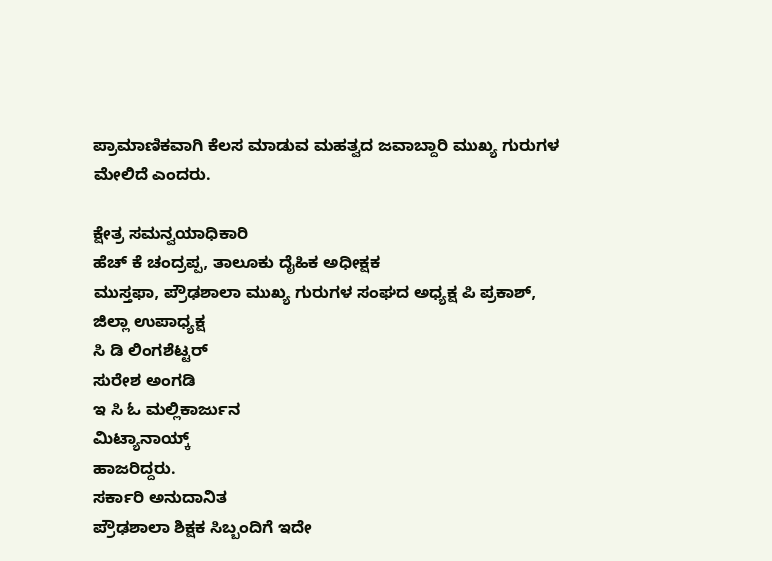ಪ್ರಾಮಾಣಿಕವಾಗಿ ಕೆಲಸ ಮಾಡುವ ಮಹತ್ವದ ಜವಾಬ್ದಾರಿ ಮುಖ್ಯ ಗುರುಗಳ ಮೇಲಿದೆ ಎಂದರು.

ಕ್ಷೇತ್ರ ಸಮನ್ವಯಾಧಿಕಾರಿ
ಹೆಚ್ ಕೆ ಚಂದ್ರಪ್ಪ, ತಾಲೂಕು ದೈಹಿಕ ಅಧೀಕ್ಷಕ
ಮುಸ್ತಫಾ, ಪ್ರೌಢಶಾಲಾ ಮುಖ್ಯ ಗುರುಗಳ ಸಂಘದ ಅಧ್ಯಕ್ಷ ಪಿ ಪ್ರಕಾಶ್,
ಜಿಲ್ಲಾ ಉಪಾಧ್ಯಕ್ಷ
ಸಿ ಡಿ ಲಿಂಗಶೆಟ್ಟರ್
ಸುರೇಶ ಅಂಗಡಿ
ಇ ಸಿ ಓ ಮಲ್ಲಿಕಾರ್ಜುನ
ಮಿಟ್ಯಾನಾಯ್ಕ್
ಹಾಜರಿದ್ದರು.
ಸರ್ಕಾರಿ ಅನುದಾನಿತ
ಪ್ರೌಢಶಾಲಾ ಶಿಕ್ಷಕ ಸಿಬ್ಬಂದಿಗೆ ಇದೇ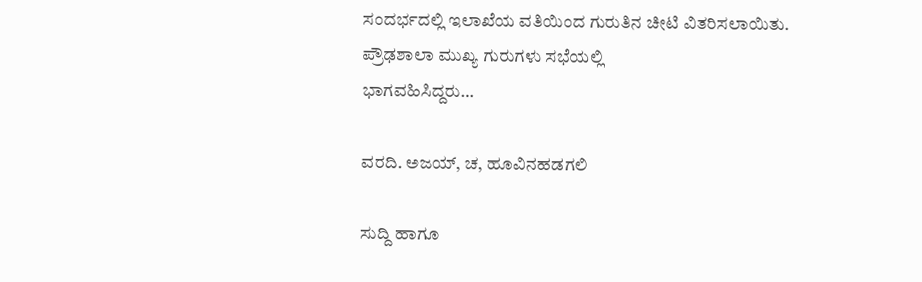ಸಂದರ್ಭದಲ್ಲಿ ಇಲಾಖೆಯ ವತಿಯಿಂದ ಗುರುತಿನ ಚೀಟಿ ವಿತರಿಸಲಾಯಿತು.
ಪ್ರೌಢಶಾಲಾ ಮುಖ್ಯ ಗುರುಗಳು ಸಭೆಯಲ್ಲಿ
ಭಾಗವಹಿಸಿದ್ದರು…

ವರದಿ. ಅಜಯ್, ಚ, ಹೂವಿನಹಡಗಲಿ

ಸುದ್ದಿ ಹಾಗೂ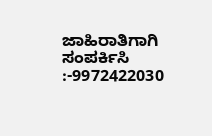ಜಾಹಿರಾತಿಗಾಗಿ ಸಂಪರ್ಕಿಸಿ :-9972422030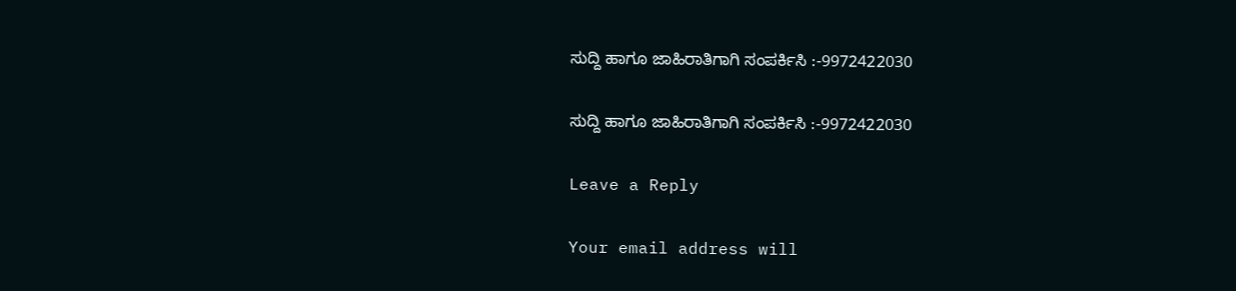ಸುದ್ದಿ ಹಾಗೂ ಜಾಹಿರಾತಿಗಾಗಿ ಸಂಪರ್ಕಿಸಿ :-9972422030

ಸುದ್ದಿ ಹಾಗೂ ಜಾಹಿರಾತಿಗಾಗಿ ಸಂಪರ್ಕಿಸಿ :-9972422030

Leave a Reply

Your email address will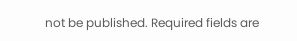not be published. Required fields are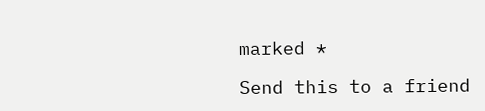marked *

Send this to a friend